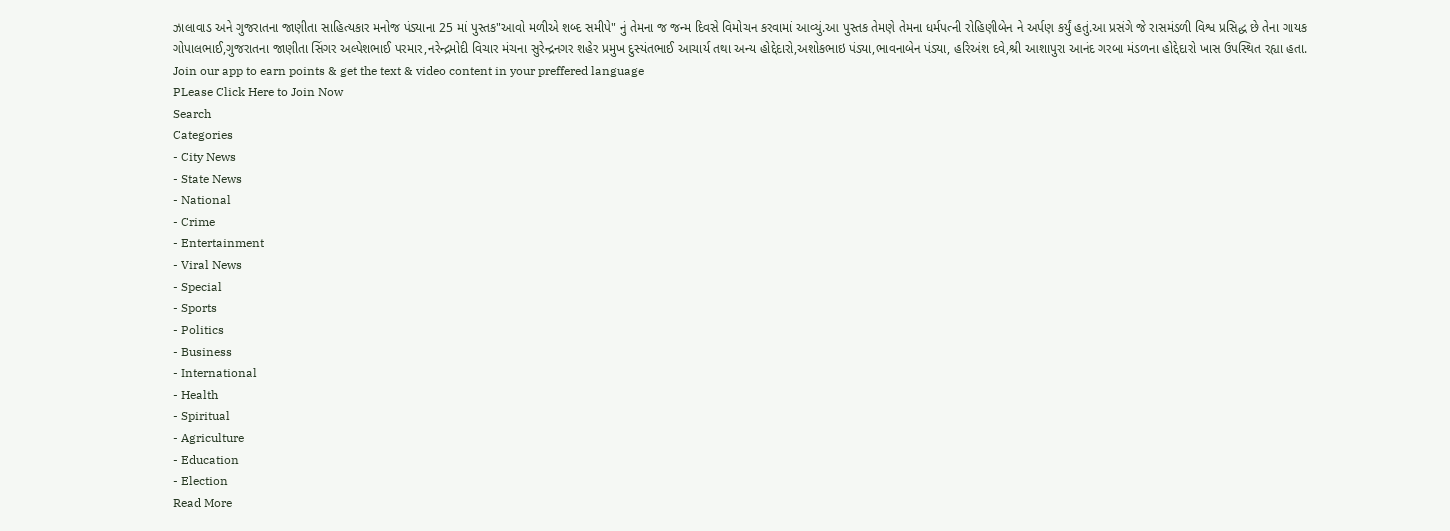ઝાલાવાડ અને ગુજરાતના જાણીતા સાહિત્યકાર મનોજ પંડ્યાના 25 માં પુસ્તક"આવો મળીએ શબ્દ સમીપે" નું તેમના જ જન્મ દિવસે વિમોચન કરવામાં આવ્યું.આ પુસ્તક તેમણે તેમના ધર્મપત્ની રોહિણીબેન ને અર્પણ કર્યું હતું.આ પ્રસંગે જે રાસમંડળી વિશ્વ પ્રસિદ્ધ છે તેના ગાયક ગોપાલભાઈ,ગુજરાતના જાણીતા સિંગર અલ્પેશભાઈ પરમાર,નરેન્દ્રમોદી વિચાર મંચના સુરેન્દ્રનગર શહેર પ્રમુખ દુસ્યંતભાઈ આચાર્ય તથા અન્ય હોદ્દેદારો,અશોકભાઇ પંડ્યા,ભાવનાબેન પંડ્યા, હરિઅંશ દવે,શ્રી આશાપુરા આનંદ ગરબા મંડળના હોદ્દેદારો ખાસ ઉપસ્થિત રહ્યા હતા.
Join our app to earn points & get the text & video content in your preffered language
PLease Click Here to Join Now
Search
Categories
- City News
- State News
- National
- Crime
- Entertainment
- Viral News
- Special
- Sports
- Politics
- Business
- International
- Health
- Spiritual
- Agriculture
- Education
- Election
Read More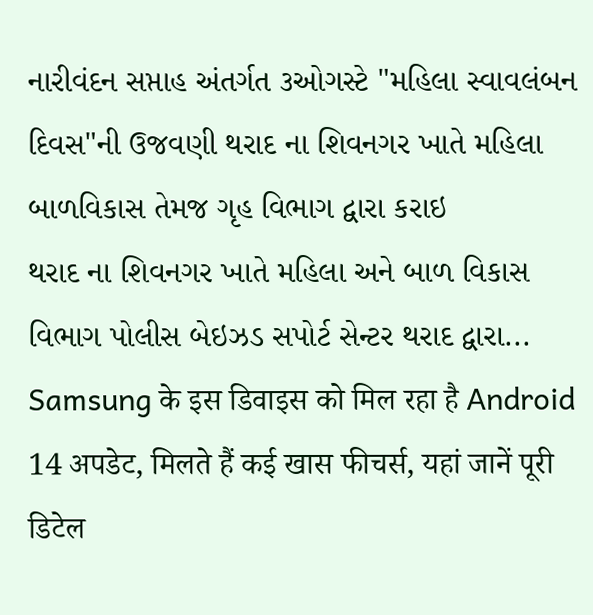નારીવંદન સપ્તાહ અંતર્ગત ૩ઓગસ્ટે "મહિલા સ્વાવલંબન દિવસ"ની ઉજવણી થરાદ ના શિવનગર ખાતે મહિલા બાળવિકાસ તેમજ ગૃહ વિભાગ દ્વારા કરાઇ
થરાદ ના શિવનગર ખાતે મહિલા અને બાળ વિકાસ વિભાગ પોલીસ બેઇઝડ સપોર્ટ સેન્ટર થરાદ દ્વારા...
Samsung के इस डिवाइस को मिल रहा है Android 14 अपडेट, मिलते हैं कई खास फीचर्स, यहां जानें पूरी डिटेल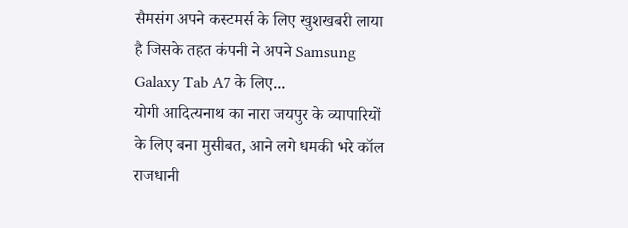सैमसंग अपने कस्टमर्स के लिए खुशखबरी लाया है जिसके तहत कंपनी ने अपने Samsung Galaxy Tab A7 के लिए...
योगी आदित्यनाथ का नारा जयपुर के व्यापारियों के लिए बना मुसीबत, आने लगे धमकी भरे कॉल
राजधानी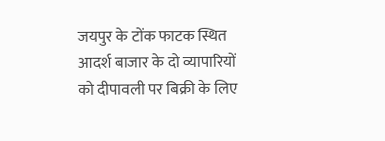जयपुर के टोंक फाटक स्थित आदर्श बाजार के दो व्यापारियों को दीपावली पर बिक्री के लिए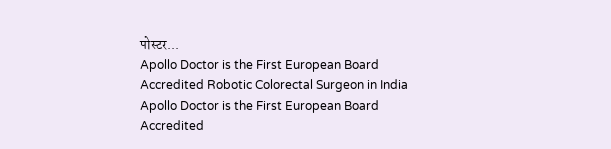पोस्टर...
Apollo Doctor is the First European Board Accredited Robotic Colorectal Surgeon in India
Apollo Doctor is the First European Board Accredited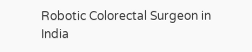Robotic Colorectal Surgeon in India